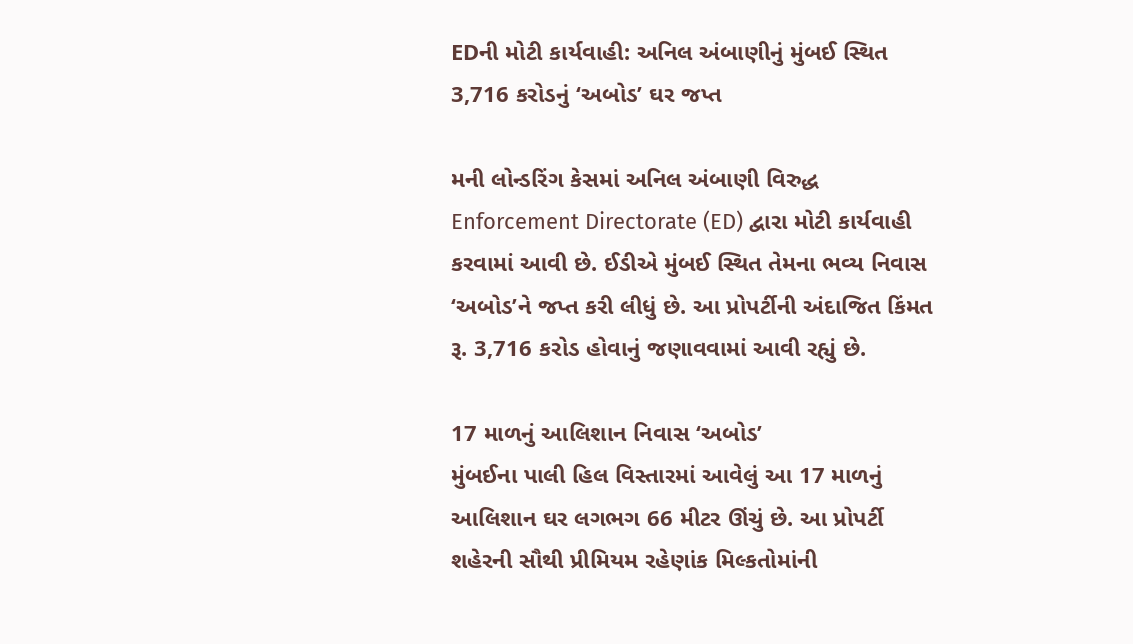EDની મોટી કાર્યવાહી: અનિલ અંબાણીનું મુંબઈ સ્થિત 3,716 કરોડનું ‘અબોડ’ ઘર જપ્ત

મની લોન્ડરિંગ કેસમાં અનિલ અંબાણી વિરુદ્ધ Enforcement Directorate (ED) દ્વારા મોટી કાર્યવાહી કરવામાં આવી છે. ઈડીએ મુંબઈ સ્થિત તેમના ભવ્ય નિવાસ ‘અબોડ’ને જપ્ત કરી લીધું છે. આ પ્રોપર્ટીની અંદાજિત કિંમત રૂ. 3,716 કરોડ હોવાનું જણાવવામાં આવી રહ્યું છે.

17 માળનું આલિશાન નિવાસ ‘અબોડ’
મુંબઈના પાલી હિલ વિસ્તારમાં આવેલું આ 17 માળનું આલિશાન ઘર લગભગ 66 મીટર ઊંચું છે. આ પ્રોપર્ટી શહેરની સૌથી પ્રીમિયમ રહેણાંક મિલ્કતોમાંની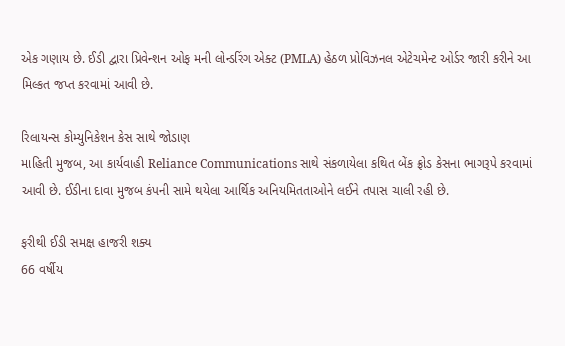એક ગણાય છે. ઈડી દ્વારા પ્રિવેન્શન ઓફ મની લોન્ડરિંગ એક્ટ (PMLA) હેઠળ પ્રોવિઝનલ એટેચમેન્ટ ઓર્ડર જારી કરીને આ મિલ્કત જપ્ત કરવામાં આવી છે.

રિલાયન્સ કોમ્યુનિકેશન કેસ સાથે જોડાણ
માહિતી મુજબ, આ કાર્યવાહી Reliance Communications સાથે સંકળાયેલા કથિત બેંક ફ્રોડ કેસના ભાગરૂપે કરવામાં આવી છે. ઈડીના દાવા મુજબ કંપની સામે થયેલા આર્થિક અનિયમિતતાઓને લઈને તપાસ ચાલી રહી છે.

ફરીથી ઈડી સમક્ષ હાજરી શક્ય
66 વર્ષીય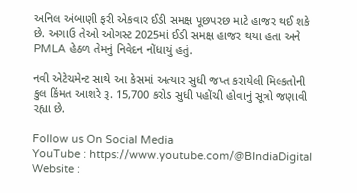અનિલ અંબાણી ફરી એકવાર ઈડી સમક્ષ પૂછપરછ માટે હાજર થઈ શકે છે. અગાઉ તેઓ ઓગસ્ટ 2025માં ઈડી સમક્ષ હાજર થયા હતા અને PMLA હેઠળ તેમનું નિવેદન નોંધાયું હતું.

નવી એટેચમેન્ટ સાથે આ કેસમાં અત્યાર સુધી જપ્ત કરાયેલી મિલ્કતોની કુલ કિંમત આશરે રૂ. 15,700 કરોડ સુધી પહોંચી હોવાનું સૂત્રો જણાવી રહ્યા છે.

Follow us On Social Media
YouTube : https://www.youtube.com/@BIndiaDigital
Website :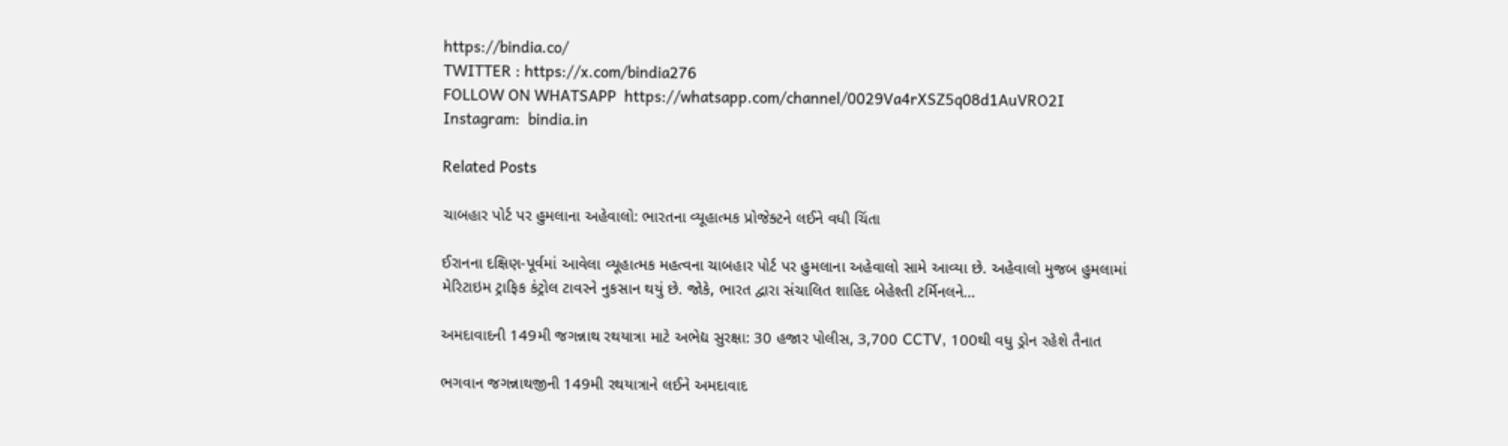https://bindia.co/
TWITTER : https://x.com/bindia276
FOLLOW ON WHATSAPP  https://whatsapp.com/channel/0029Va4rXSZ5q08d1AuVRO2I
Instagram:  bindia.in

Related Posts

ચાબહાર પોર્ટ પર હુમલાના અહેવાલો: ભારતના વ્યૂહાત્મક પ્રોજેક્ટને લઈને વધી ચિંતા

ઈરાનના દક્ષિણ-પૂર્વમાં આવેલા વ્યૂહાત્મક મહત્વના ચાબહાર પોર્ટ પર હુમલાના અહેવાલો સામે આવ્યા છે. અહેવાલો મુજબ હુમલામાં મેરિટાઇમ ટ્રાફિક કંટ્રોલ ટાવરને નુકસાન થયું છે. જોકે, ભારત દ્વારા સંચાલિત શાહિદ બેહેશ્તી ટર્મિનલને…

અમદાવાદની 149મી જગન્નાથ રથયાત્રા માટે અભેદ્ય સુરક્ષા: 30 હજાર પોલીસ, 3,700 CCTV, 100થી વધુ ડ્રોન રહેશે તૈનાત

ભગવાન જગન્નાથજીની 149મી રથયાત્રાને લઈને અમદાવાદ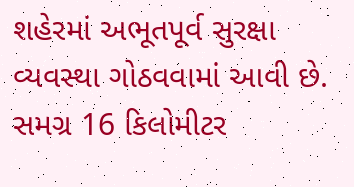શહેરમાં અભૂતપૂર્વ સુરક્ષા વ્યવસ્થા ગોઠવવામાં આવી છે. સમગ્ર 16 કિલોમીટર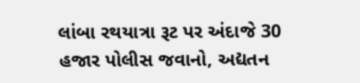લાંબા રથયાત્રા રૂટ પર અંદાજે 30 હજાર પોલીસ જવાનો, અદ્યતન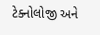ટેક્નોલોજી અને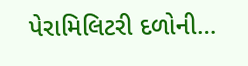પેરામિલિટરી દળોની…